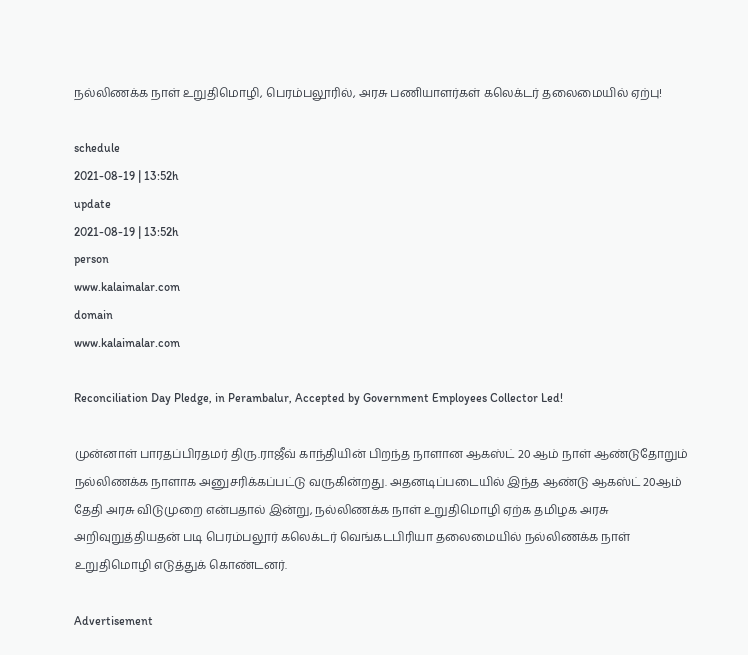நல்லிணக்க நாள் உறுதிமொழி, பெரம்பலூரில், அரசு பணியாளர்கள் கலெக்டர் தலைமையில் ஏற்பு!

schedule
2021-08-19 | 13:52h
update
2021-08-19 | 13:52h
person
www.kalaimalar.com
domain
www.kalaimalar.com

Reconciliation Day Pledge, in Perambalur, Accepted by Government Employees Collector Led!

முன்னாள் பாரதப்பிரதமர் திரு.ராஜீவ் காந்தியின் பிறந்த நாளான ஆகஸ்ட் 20 ஆம் நாள் ஆண்டுதோறும் நல்லிணக்க நாளாக அனுசரிக்கப்பட்டு வருகின்றது. அதனடிப்படையில் இந்த ஆண்டு ஆகஸ்ட் 20ஆம் தேதி அரசு விடுமுறை என்பதால் இன்று, நல்லிணக்க நாள் உறுதிமொழி ஏற்க தமிழக அரசு அறிவுறுத்தியதன் படி பெரம்பலூர் கலெக்டர் வெங்கடபிரியா தலைமையில் நல்லிணக்க நாள் உறுதிமொழி எடுத்துக் கொண்டனர்.

Advertisement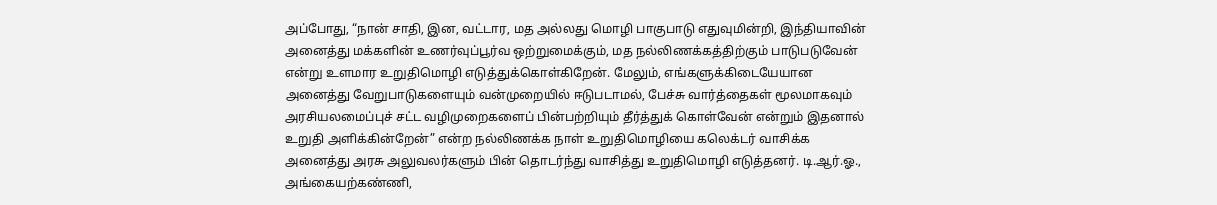அப்போது, “நான் சாதி, இன, வட்டார, மத அல்லது மொழி பாகுபாடு எதுவுமின்றி, இந்தியாவின் அனைத்து மக்களின் உணர்வுப்பூர்வ ஒற்றுமைக்கும், மத நல்லிணக்கத்திற்கும் பாடுபடுவேன் என்று உளமார உறுதிமொழி எடுத்துக்கொள்கிறேன். மேலும், எங்களுக்கிடையேயான அனைத்து வேறுபாடுகளையும் வன்முறையில் ஈடுபடாமல், பேச்சு வார்த்தைகள் மூலமாகவும் அரசியலமைப்புச் சட்ட வழிமுறைகளைப் பின்பற்றியும் தீர்த்துக் கொள்வேன் என்றும் இதனால் உறுதி அளிக்கின்றேன்” என்ற நல்லிணக்க நாள் உறுதிமொழியை கலெக்டர் வாசிக்க அனைத்து அரசு அலுவலர்களும் பின் தொடர்ந்து வாசித்து உறுதிமொழி எடுத்தனர். டி.ஆர்.ஓ., அங்கையற்கண்ணி,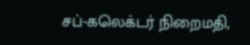சப்-கலெக்டர் நிறைமதி,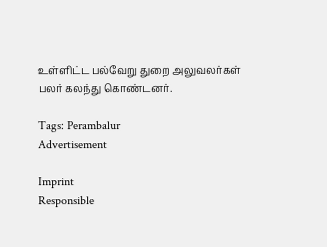உள்ளிட்ட பல்வேறு துறை அலுவலர்கள் பலர் கலந்து கொண்டனர்.

Tags: Perambalur
Advertisement

Imprint
Responsible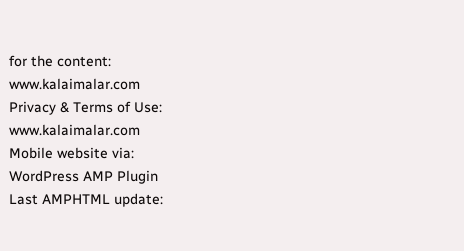for the content:
www.kalaimalar.com
Privacy & Terms of Use:
www.kalaimalar.com
Mobile website via:
WordPress AMP Plugin
Last AMPHTML update: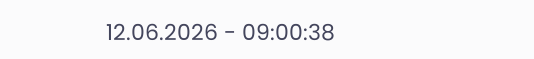12.06.2026 - 09:00:38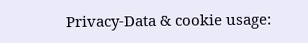Privacy-Data & cookie usage: